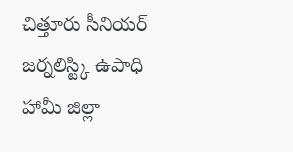చిత్తూరు సీనియర్ జర్నలిస్ట్కి ఉపాధి హామీ జిల్లా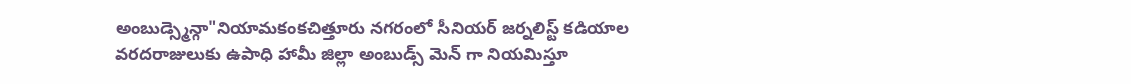అంబుడ్స్మెన్గా"నియామకంకచిత్తూరు నగరంలో సీనియర్ జర్నలిస్ట్ కడియాల వరదరాజులుకు ఉపాధి హామీ జిల్లా అంబుడ్స్ మెన్ గా నియమిస్తూ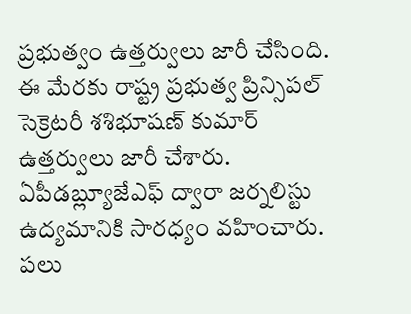ప్రభుత్వం ఉత్తర్వులు జారీ చేసింది. ఈ మేరకు రాష్ట్ర ప్రభుత్వ ప్రిన్సిపల్ సెక్రెటరీ శశిభూషణ్ కుమార్ ఉత్తర్వులు జారీ చేశారు. ఏపీడబ్ల్యూజేఎఫ్ ద్వారా జర్నలిస్టు ఉద్యమానికి సారధ్యం వహించారు. పలు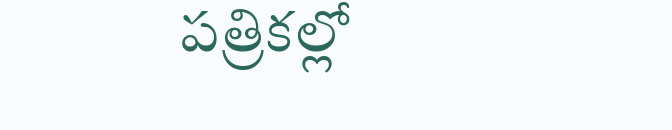పత్రికల్లో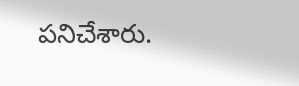పనిచేశారు.